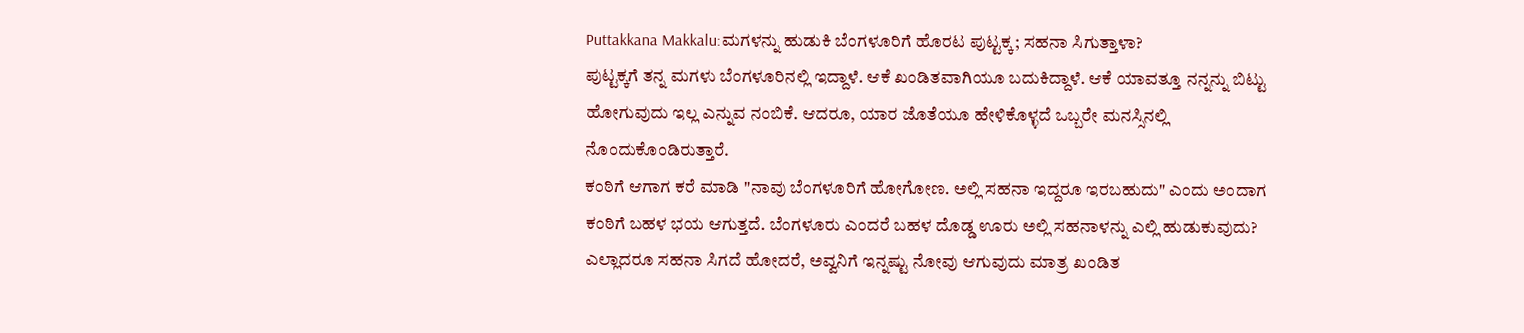Puttakkana Makkalu:ಮಗಳನ್ನು ಹುಡುಕಿ ಬೆಂಗಳೂರಿಗೆ ಹೊರಟ ಪುಟ್ಟಕ್ಕ; ಸಹನಾ ಸಿಗುತ್ತಾಳಾ?
ಪುಟ್ಟಕ್ಕಗೆ ತನ್ನ ಮಗಳು ಬೆಂಗಳೂರಿನಲ್ಲಿ ಇದ್ದಾಳೆ. ಆಕೆ ಖಂಡಿತವಾಗಿಯೂ ಬದುಕಿದ್ದಾಳೆ. ಆಕೆ ಯಾವತ್ತೂ ನನ್ನನ್ನು ಬಿಟ್ಟು ಹೋಗುವುದು ಇಲ್ಲ ಎನ್ನುವ ನಂಬಿಕೆ. ಆದರೂ, ಯಾರ ಜೊತೆಯೂ ಹೇಳಿಕೊಳ್ಳದೆ ಒಬ್ಬರೇ ಮನಸ್ಸಿನಲ್ಲಿ ನೊಂದುಕೊಂಡಿರುತ್ತಾರೆ.
ಕಂಠಿಗೆ ಆಗಾಗ ಕರೆ ಮಾಡಿ "ನಾವು ಬೆಂಗಳೂರಿಗೆ ಹೋಗೋಣ. ಅಲ್ಲಿ ಸಹನಾ ಇದ್ದರೂ ಇರಬಹುದು" ಎಂದು ಅಂದಾಗ ಕಂಠಿಗೆ ಬಹಳ ಭಯ ಆಗುತ್ತದೆ. ಬೆಂಗಳೂರು ಎಂದರೆ ಬಹಳ ದೊಡ್ಡ ಊರು ಅಲ್ಲಿ ಸಹನಾಳನ್ನು ಎಲ್ಲಿ ಹುಡುಕುವುದು? ಎಲ್ಲಾದರೂ ಸಹನಾ ಸಿಗದೆ ಹೋದರೆ, ಅವ್ವನಿಗೆ ಇನ್ನಷ್ಟು ನೋವು ಆಗುವುದು ಮಾತ್ರ ಖಂಡಿತ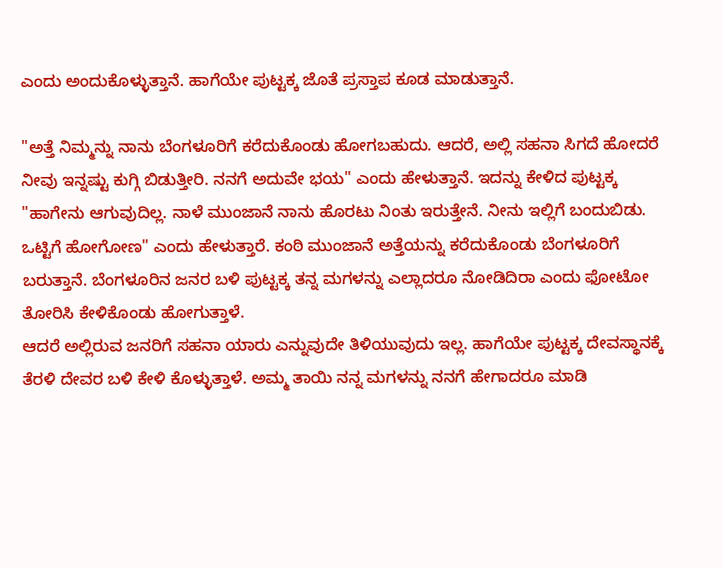ಎಂದು ಅಂದುಕೊಳ್ಳುತ್ತಾನೆ. ಹಾಗೆಯೇ ಪುಟ್ಟಕ್ಕ ಜೊತೆ ಪ್ರಸ್ತಾಪ ಕೂಡ ಮಾಡುತ್ತಾನೆ.

"ಅತ್ತೆ ನಿಮ್ಮನ್ನು ನಾನು ಬೆಂಗಳೂರಿಗೆ ಕರೆದುಕೊಂಡು ಹೋಗಬಹುದು. ಆದರೆ, ಅಲ್ಲಿ ಸಹನಾ ಸಿಗದೆ ಹೋದರೆ ನೀವು ಇನ್ನಷ್ಟು ಕುಗ್ಗಿ ಬಿಡುತ್ತೀರಿ. ನನಗೆ ಅದುವೇ ಭಯ" ಎಂದು ಹೇಳುತ್ತಾನೆ. ಇದನ್ನು ಕೇಳಿದ ಪುಟ್ಟಕ್ಕ "ಹಾಗೇನು ಆಗುವುದಿಲ್ಲ. ನಾಳೆ ಮುಂಜಾನೆ ನಾನು ಹೊರಟು ನಿಂತು ಇರುತ್ತೇನೆ. ನೀನು ಇಲ್ಲಿಗೆ ಬಂದುಬಿಡು. ಒಟ್ಟಿಗೆ ಹೋಗೋಣ" ಎಂದು ಹೇಳುತ್ತಾರೆ. ಕಂಠಿ ಮುಂಜಾನೆ ಅತ್ತೆಯನ್ನು ಕರೆದುಕೊಂಡು ಬೆಂಗಳೂರಿಗೆ ಬರುತ್ತಾನೆ. ಬೆಂಗಳೂರಿನ ಜನರ ಬಳಿ ಪುಟ್ಟಕ್ಕ ತನ್ನ ಮಗಳನ್ನು ಎಲ್ಲಾದರೂ ನೋಡಿದಿರಾ ಎಂದು ಫೋಟೋ ತೋರಿಸಿ ಕೇಳಿಕೊಂಡು ಹೋಗುತ್ತಾಳೆ.
ಆದರೆ ಅಲ್ಲಿರುವ ಜನರಿಗೆ ಸಹನಾ ಯಾರು ಎನ್ನುವುದೇ ತಿಳಿಯುವುದು ಇಲ್ಲ. ಹಾಗೆಯೇ ಪುಟ್ಟಕ್ಕ ದೇವಸ್ಥಾನಕ್ಕೆ ತೆರಳಿ ದೇವರ ಬಳಿ ಕೇಳಿ ಕೊಳ್ಳುತ್ತಾಳೆ. ಅಮ್ಮ ತಾಯಿ ನನ್ನ ಮಗಳನ್ನು ನನಗೆ ಹೇಗಾದರೂ ಮಾಡಿ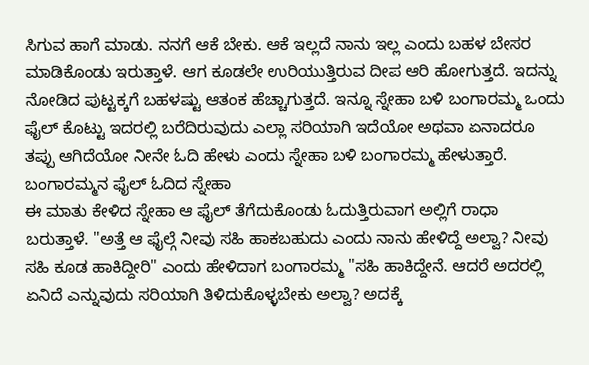ಸಿಗುವ ಹಾಗೆ ಮಾಡು. ನನಗೆ ಆಕೆ ಬೇಕು. ಆಕೆ ಇಲ್ಲದೆ ನಾನು ಇಲ್ಲ ಎಂದು ಬಹಳ ಬೇಸರ ಮಾಡಿಕೊಂಡು ಇರುತ್ತಾಳೆ. ಆಗ ಕೂಡಲೇ ಉರಿಯುತ್ತಿರುವ ದೀಪ ಆರಿ ಹೋಗುತ್ತದೆ. ಇದನ್ನು ನೋಡಿದ ಪುಟ್ಟಕ್ಕಗೆ ಬಹಳಷ್ಟು ಆತಂಕ ಹೆಚ್ಚಾಗುತ್ತದೆ. ಇನ್ನೂ ಸ್ನೇಹಾ ಬಳಿ ಬಂಗಾರಮ್ಮ ಒಂದು ಫೈಲ್ ಕೊಟ್ಟು ಇದರಲ್ಲಿ ಬರೆದಿರುವುದು ಎಲ್ಲಾ ಸರಿಯಾಗಿ ಇದೆಯೋ ಅಥವಾ ಏನಾದರೂ ತಪ್ಪು ಆಗಿದೆಯೋ ನೀನೇ ಓದಿ ಹೇಳು ಎಂದು ಸ್ನೇಹಾ ಬಳಿ ಬಂಗಾರಮ್ಮ ಹೇಳುತ್ತಾರೆ.
ಬಂಗಾರಮ್ಮನ ಫೈಲ್ ಓದಿದ ಸ್ನೇಹಾ
ಈ ಮಾತು ಕೇಳಿದ ಸ್ನೇಹಾ ಆ ಫೈಲ್ ತೆಗೆದುಕೊಂಡು ಓದುತ್ತಿರುವಾಗ ಅಲ್ಲಿಗೆ ರಾಧಾ ಬರುತ್ತಾಳೆ. "ಅತ್ತೆ ಆ ಫೈಲ್ಗೆ ನೀವು ಸಹಿ ಹಾಕಬಹುದು ಎಂದು ನಾನು ಹೇಳಿದ್ದೆ ಅಲ್ವಾ? ನೀವು ಸಹಿ ಕೂಡ ಹಾಕಿದ್ದೀರಿ" ಎಂದು ಹೇಳಿದಾಗ ಬಂಗಾರಮ್ಮ "ಸಹಿ ಹಾಕಿದ್ದೇನೆ. ಆದರೆ ಅದರಲ್ಲಿ ಏನಿದೆ ಎನ್ನುವುದು ಸರಿಯಾಗಿ ತಿಳಿದುಕೊಳ್ಳಬೇಕು ಅಲ್ವಾ? ಅದಕ್ಕೆ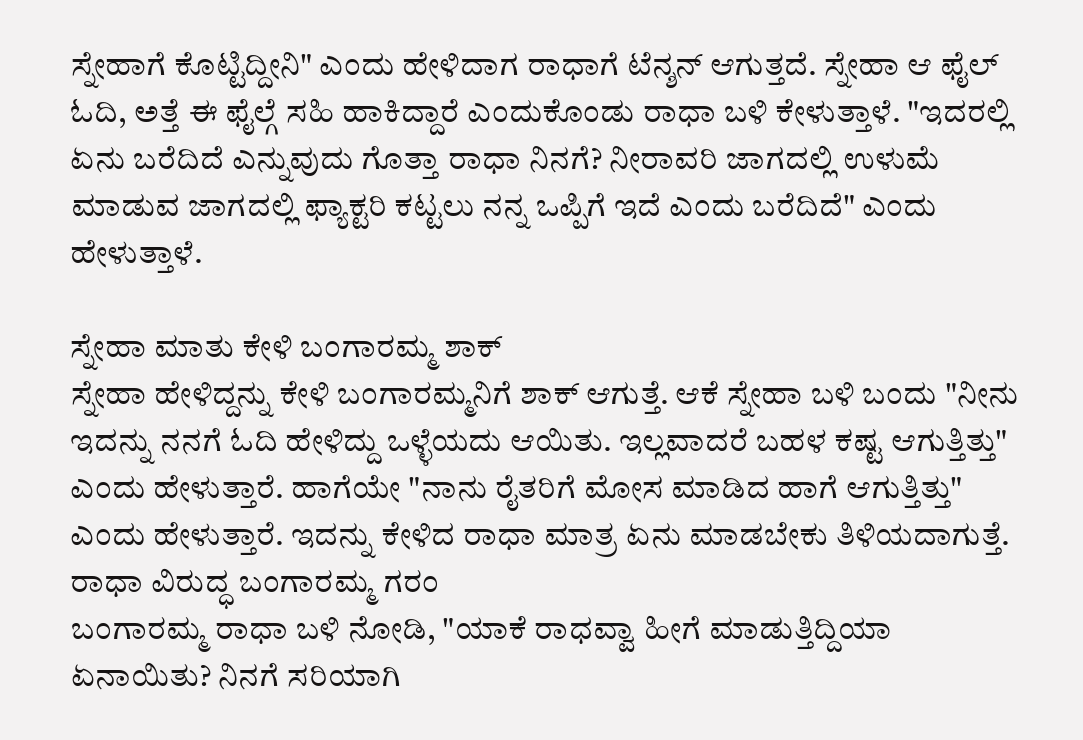ಸ್ನೇಹಾಗೆ ಕೊಟ್ಟಿದ್ದೀನಿ" ಎಂದು ಹೇಳಿದಾಗ ರಾಧಾಗೆ ಟೆನ್ಶನ್ ಆಗುತ್ತದೆ. ಸ್ನೇಹಾ ಆ ಫೈಲ್ ಓದಿ, ಅತ್ತೆ ಈ ಫೈಲ್ಗೆ ಸಹಿ ಹಾಕಿದ್ದಾರೆ ಎಂದುಕೊಂಡು ರಾಧಾ ಬಳಿ ಕೇಳುತ್ತಾಳೆ. "ಇದರಲ್ಲಿ ಏನು ಬರೆದಿದೆ ಎನ್ನುವುದು ಗೊತ್ತಾ ರಾಧಾ ನಿನಗೆ? ನೀರಾವರಿ ಜಾಗದಲ್ಲಿ ಉಳುಮೆ ಮಾಡುವ ಜಾಗದಲ್ಲಿ ಫ್ಯಾಕ್ಟರಿ ಕಟ್ಟಲು ನನ್ನ ಒಪ್ಪಿಗೆ ಇದೆ ಎಂದು ಬರೆದಿದೆ" ಎಂದು ಹೇಳುತ್ತಾಳೆ.

ಸ್ನೇಹಾ ಮಾತು ಕೇಳಿ ಬಂಗಾರಮ್ಮ ಶಾಕ್
ಸ್ನೇಹಾ ಹೇಳಿದ್ದನ್ನು ಕೇಳಿ ಬಂಗಾರಮ್ಮನಿಗೆ ಶಾಕ್ ಆಗುತ್ತೆ. ಆಕೆ ಸ್ನೇಹಾ ಬಳಿ ಬಂದು "ನೀನು ಇದನ್ನು ನನಗೆ ಓದಿ ಹೇಳಿದ್ದು ಒಳ್ಳೆಯದು ಆಯಿತು. ಇಲ್ಲವಾದರೆ ಬಹಳ ಕಷ್ಟ ಆಗುತ್ತಿತ್ತು" ಎಂದು ಹೇಳುತ್ತಾರೆ. ಹಾಗೆಯೇ "ನಾನು ರೈತರಿಗೆ ಮೋಸ ಮಾಡಿದ ಹಾಗೆ ಆಗುತ್ತಿತ್ತು" ಎಂದು ಹೇಳುತ್ತಾರೆ. ಇದನ್ನು ಕೇಳಿದ ರಾಧಾ ಮಾತ್ರ ಏನು ಮಾಡಬೇಕು ತಿಳಿಯದಾಗುತ್ತೆ.
ರಾಧಾ ವಿರುದ್ಧ ಬಂಗಾರಮ್ಮ ಗರಂ
ಬಂಗಾರಮ್ಮ ರಾಧಾ ಬಳಿ ನೋಡಿ, "ಯಾಕೆ ರಾಧವ್ವಾ ಹೀಗೆ ಮಾಡುತ್ತಿದ್ದಿಯಾ ಏನಾಯಿತು? ನಿನಗೆ ಸರಿಯಾಗಿ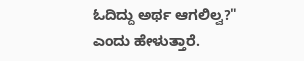ಓದಿದ್ದು ಅರ್ಥ ಆಗಲಿಲ್ವ?" ಎಂದು ಹೇಳುತ್ತಾರೆ.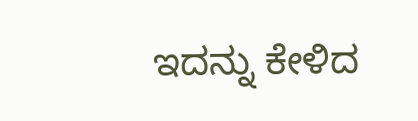ಇದನ್ನು ಕೇಳಿದ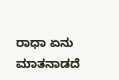ರಾಧಾ ಏನು ಮಾತನಾಡದೆ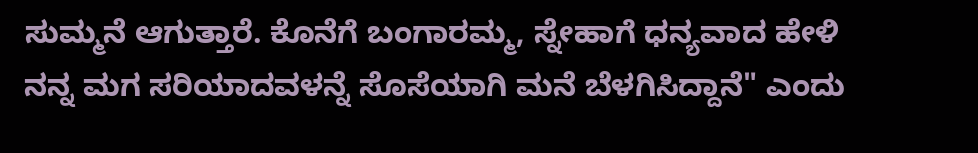ಸುಮ್ಮನೆ ಆಗುತ್ತಾರೆ. ಕೊನೆಗೆ ಬಂಗಾರಮ್ಮ, ಸ್ನೇಹಾಗೆ ಧನ್ಯವಾದ ಹೇಳಿ ನನ್ನ ಮಗ ಸರಿಯಾದವಳನ್ನೆ ಸೊಸೆಯಾಗಿ ಮನೆ ಬೆಳಗಿಸಿದ್ದಾನೆ" ಎಂದು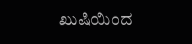ಖುಷಿಯಿಂದ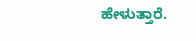ಹೇಳುತ್ತಾರೆ.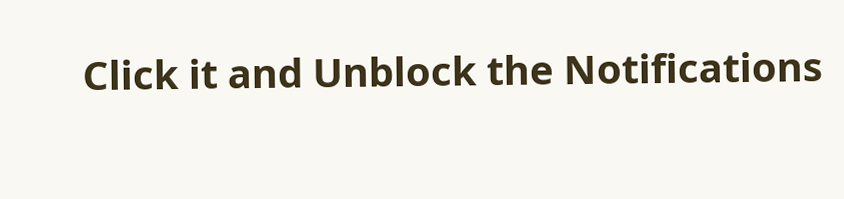Click it and Unblock the Notifications